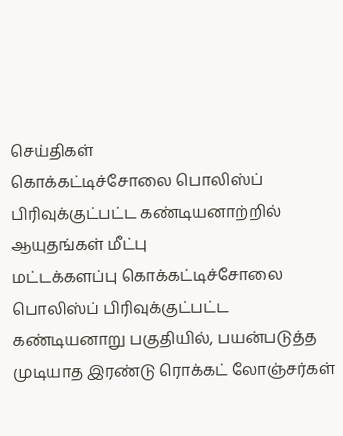செய்திகள்
கொக்கட்டிச்சோலை பொலிஸ்ப் பிரிவுக்குட்பட்ட கண்டியனாற்றில் ஆயுதங்கள் மீட்பு
மட்டக்களப்பு கொக்கட்டிச்சோலை பொலிஸ்ப் பிரிவுக்குட்பட்ட கண்டியனாறு பகுதியில், பயன்படுத்த முடியாத இரண்டு ரொக்கட் லோஞ்சர்கள்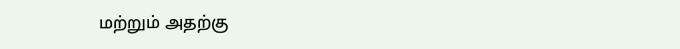மற்றும் அதற்கு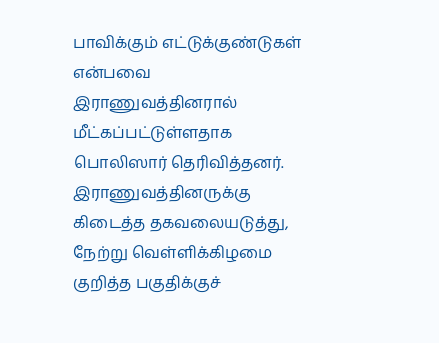பாவிக்கும் எட்டுக்குண்டுகள் என்பவை இராணுவத்தினரால் மீட்கப்பட்டுள்ளதாக பொலிஸார் தெரிவித்தனர். இராணுவத்தினருக்கு கிடைத்த தகவலையடுத்து, நேற்று வெள்ளிக்கிழமை குறித்த பகுதிக்குச்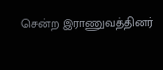சென்ற இராணுவத்தினர்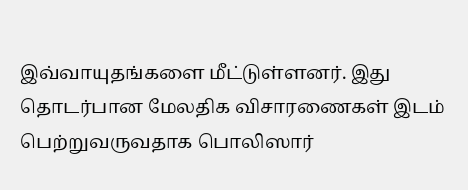இவ்வாயுதங்களை மீட்டுள்ளனர். இது தொடர்பான மேலதிக விசாரணைகள் இடம் பெற்றுவருவதாக பொலிஸார்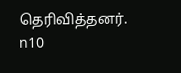தெரிவித்தனர்.
n10